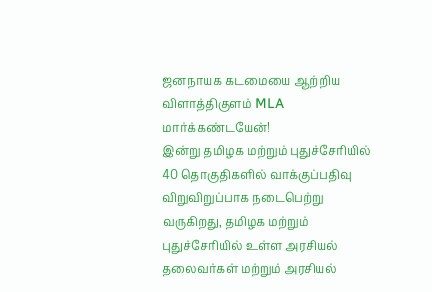ஜனநாயக கடமையை ஆற்றிய விளாத்திகுளம் MLA மார்க்கண்டயேன்!
இன்று தமிழக மற்றும் புதுச்சேரியில் 40 தொகுதிகளில் வாக்குப்பதிவு விறுவிறுப்பாக நடைபெற்று வருகிறது, தமிழக மற்றும் புதுச்சேரியில் உள்ள அரசியல் தலைவர்கள் மற்றும் அரசியல்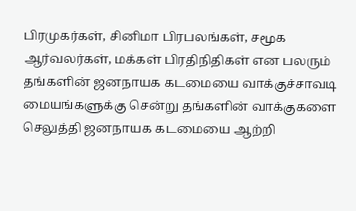பிரமுகர்கள், சினிமா பிரபலங்கள், சமூக ஆர்வலர்கள், மக்கள் பிரதிநிதிகள் என பலரும் தங்களின் ஜனநாயக கடமையை வாக்குச்சாவடி மையங்களுக்கு சென்று தங்களின் வாக்குகளை செலுத்தி ஜனநாயக கடமையை ஆற்றி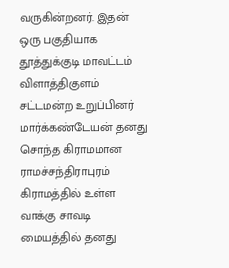வருகின்றனர். இதன் ஒரு பகுதியாக தூத்துக்குடி மாவட்டம் விளாத்திகுளம் சட்டமன்ற உறுப்பினர் மார்க்கண்டேயன் தனது சொந்த கிராமமான ராமச்சந்திராபுரம் கிராமத்தில் உள்ள வாக்கு சாவடி மையத்தில் தனது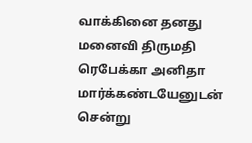வாக்கினை தனது மனைவி திருமதி ரெபேக்கா அனிதா மார்க்கண்டயேனுடன் சென்று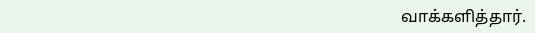வாக்களித்தார்.